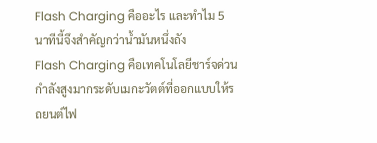Flash Charging คืออะไร และทำไม 5 นาทีนี้จึงสำคัญกว่าน้ำมันหนึ่งถัง
Flash Charging คือเทคโนโลยีชาร์จด่วนกำลังสูงมากระดับเมกะวัตต์ที่ออกแบบให้รถยนต์ไฟ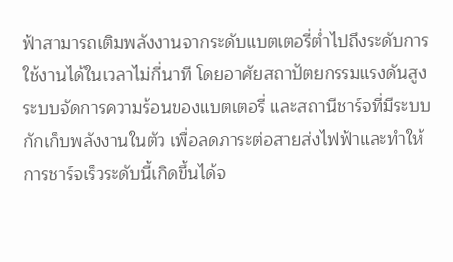ฟ้าสามารถเติมพลังงานจากระดับแบตเตอรี่ต่ำไปถึงระดับการใช้งานได้ในเวลาไม่กี่นาที โดยอาศัยสถาปัตยกรรมแรงดันสูง ระบบจัดการความร้อนของแบตเตอรี่ และสถานีชาร์จที่มีระบบกักเก็บพลังงานในตัว เพื่อลดภาระต่อสายส่งไฟฟ้าและทำให้การชาร์จเร็วระดับนี้เกิดขึ้นได้จ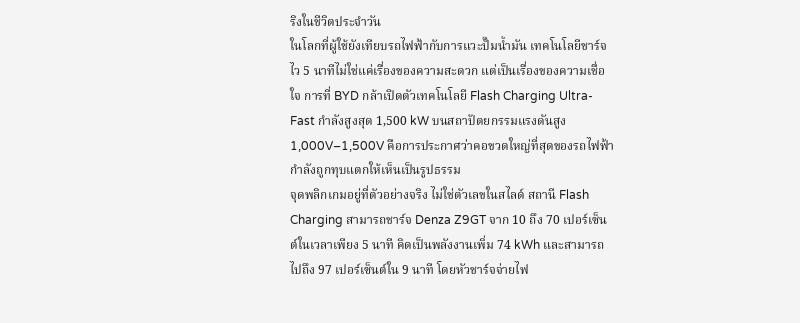ริงในชีวิตประจำวัน
ในโลกที่ผู้ใช้ยังเทียบรถไฟฟ้ากับการแวะปั๊มน้ำมัน เทคโนโลยีชาร์จไว 5 นาทีไม่ใช่แค่เรื่องของความสะดวก แต่เป็นเรื่องของความเชื่อใจ การที่ BYD กล้าเปิดตัวเทคโนโลยี Flash Charging Ultra-Fast กำลังสูงสุด 1,500 kW บนสถาปัตยกรรมแรงดันสูง 1,000V–1,500V คือการประกาศว่าคอขวดใหญ่ที่สุดของรถไฟฟ้ากำลังถูกทุบแตกให้เห็นเป็นรูปธรรม
จุดพลิกเกมอยู่ที่ตัวอย่างจริง ไม่ใช่ตัวเลขในสไลด์ สถานี Flash Charging สามารถชาร์จ Denza Z9GT จาก 10 ถึง 70 เปอร์เซ็นต์ในเวลาเพียง 5 นาที คิดเป็นพลังงานเพิ่ม 74 kWh และสามารถไปถึง 97 เปอร์เซ็นต์ใน 9 นาที โดยหัวชาร์จจ่ายไฟ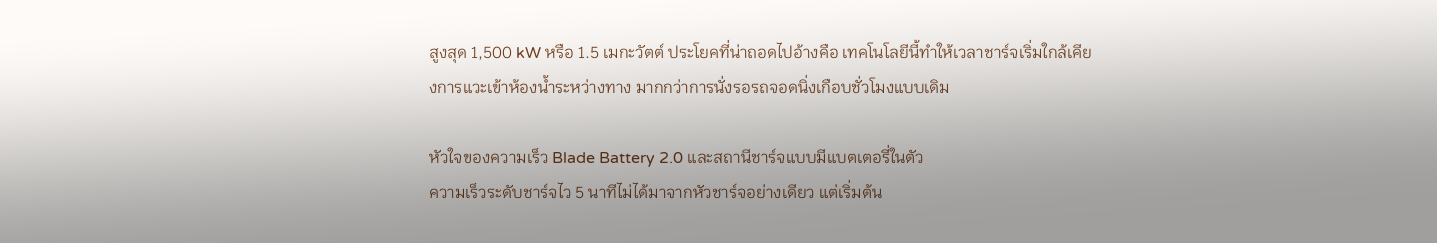สูงสุด 1,500 kW หรือ 1.5 เมกะวัตต์ ประโยคที่น่าถอดไปอ้างคือ เทคโนโลยีนี้ทำให้เวลาชาร์จเริ่มใกล้เคียงการแวะเข้าห้องน้ำระหว่างทาง มากกว่าการนั่งรอรถจอดนิ่งเกือบชั่วโมงแบบเดิม

หัวใจของความเร็ว Blade Battery 2.0 และสถานีชาร์จแบบมีแบตเตอรี่ในตัว
ความเร็วระดับชาร์จไว 5 นาทีไม่ได้มาจากหัวชาร์จอย่างเดียว แต่เริ่มต้น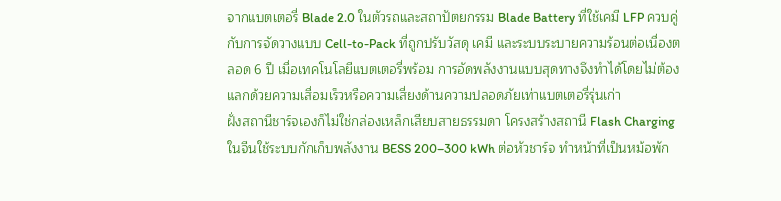จากแบตเตอรี่ Blade 2.0 ในตัวรถและสถาปัตยกรรม Blade Battery ที่ใช้เคมี LFP ควบคู่กับการจัดวางแบบ Cell-to-Pack ที่ถูกปรับวัสดุ เคมี และระบบระบายความร้อนต่อเนื่องตลอด 6 ปี เมื่อเทคโนโลยีแบตเตอรี่พร้อม การอัดพลังงานแบบสุดทางจึงทำได้โดยไม่ต้องแลกด้วยความเสื่อมเร็วหรือความเสี่ยงด้านความปลอดภัยเท่าแบตเตอรี่รุ่นเก่า
ฝั่งสถานีชาร์จเองก็ไม่ใช่กล่องเหล็กเสียบสายธรรมดา โครงสร้างสถานี Flash Charging ในจีนใช้ระบบกักเก็บพลังงาน BESS 200–300 kWh ต่อหัวชาร์จ ทำหน้าที่เป็นหม้อพัก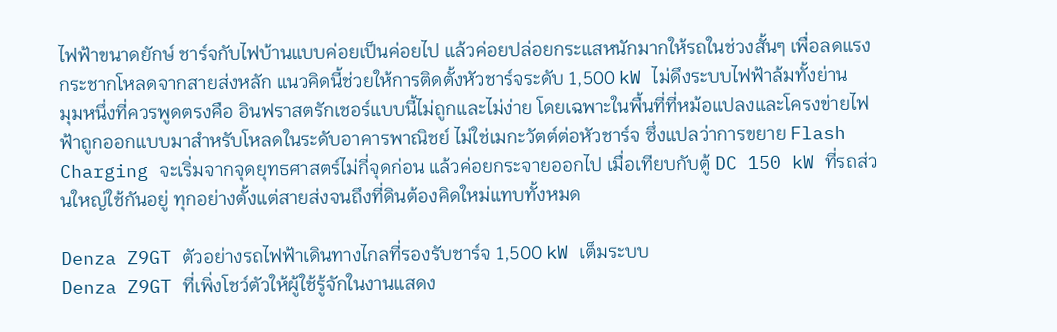ไฟฟ้าขนาดยักษ์ ชาร์จกับไฟบ้านแบบค่อยเป็นค่อยไป แล้วค่อยปล่อยกระแสหนักมากให้รถในช่วงสั้นๆ เพื่อลดแรงกระชากโหลดจากสายส่งหลัก แนวคิดนี้ช่วยให้การติดตั้งหัวชาร์จระดับ 1,500 kW ไม่ดึงระบบไฟฟ้าล้มทั้งย่าน
มุมหนึ่งที่ควรพูดตรงคือ อินฟราสตรักเชอร์แบบนี้ไม่ถูกและไม่ง่าย โดยเฉพาะในพื้นที่ที่หม้อแปลงและโครงข่ายไฟฟ้าถูกออกแบบมาสำหรับโหลดในระดับอาคารพาณิชย์ ไม่ใช่เมกะวัตต์ต่อหัวชาร์จ ซึ่งแปลว่าการขยาย Flash Charging จะเริ่มจากจุดยุทธศาสตร์ไม่กี่จุดก่อน แล้วค่อยกระจายออกไป เมื่อเทียบกับตู้ DC 150 kW ที่รถส่วนใหญ่ใช้กันอยู่ ทุกอย่างตั้งแต่สายส่งจนถึงที่ดินต้องคิดใหม่แทบทั้งหมด

Denza Z9GT ตัวอย่างรถไฟฟ้าเดินทางไกลที่รองรับชาร์จ 1,500 kW เต็มระบบ
Denza Z9GT ที่เพิ่งโชว์ตัวให้ผู้ใช้รู้จักในงานแสดง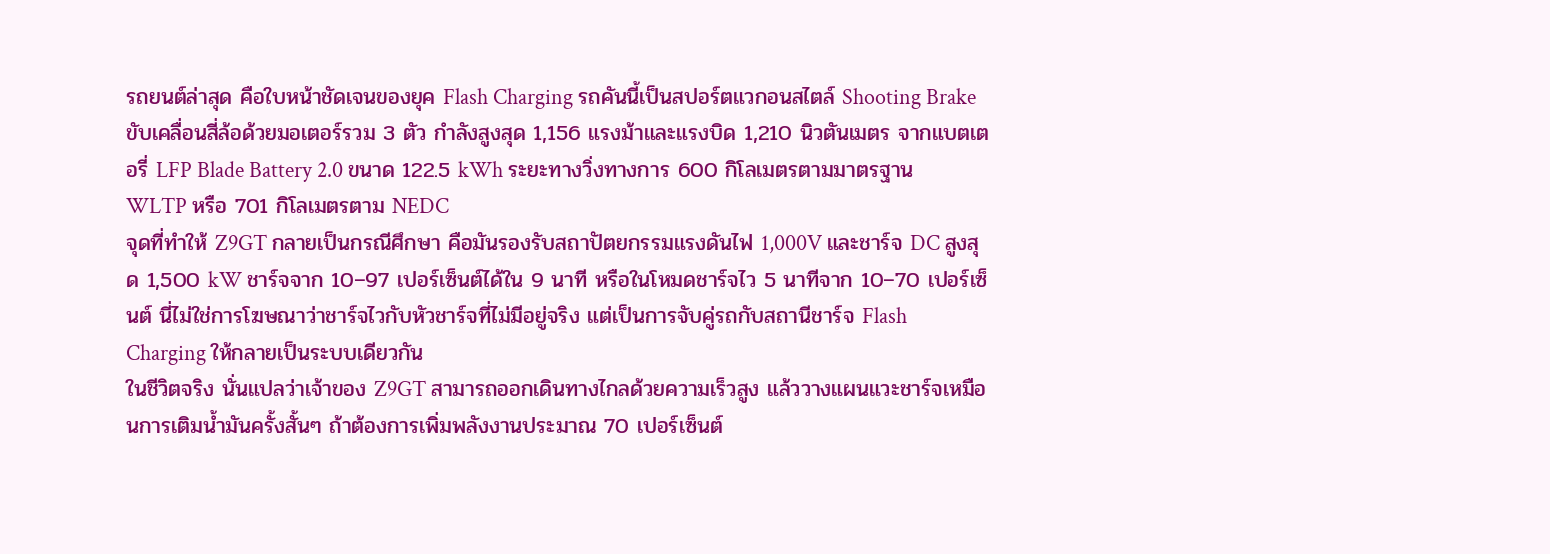รถยนต์ล่าสุด คือใบหน้าชัดเจนของยุค Flash Charging รถคันนี้เป็นสปอร์ตแวกอนสไตล์ Shooting Brake ขับเคลื่อนสี่ล้อด้วยมอเตอร์รวม 3 ตัว กำลังสูงสุด 1,156 แรงม้าและแรงบิด 1,210 นิวตันเมตร จากแบตเตอรี่ LFP Blade Battery 2.0 ขนาด 122.5 kWh ระยะทางวิ่งทางการ 600 กิโลเมตรตามมาตรฐาน WLTP หรือ 701 กิโลเมตรตาม NEDC
จุดที่ทำให้ Z9GT กลายเป็นกรณีศึกษา คือมันรองรับสถาปัตยกรรมแรงดันไฟ 1,000V และชาร์จ DC สูงสุด 1,500 kW ชาร์จจาก 10–97 เปอร์เซ็นต์ได้ใน 9 นาที หรือในโหมดชาร์จไว 5 นาทีจาก 10–70 เปอร์เซ็นต์ นี่ไม่ใช่การโฆษณาว่าชาร์จไวกับหัวชาร์จที่ไม่มีอยู่จริง แต่เป็นการจับคู่รถกับสถานีชาร์จ Flash Charging ให้กลายเป็นระบบเดียวกัน
ในชีวิตจริง นั่นแปลว่าเจ้าของ Z9GT สามารถออกเดินทางไกลด้วยความเร็วสูง แล้ววางแผนแวะชาร์จเหมือนการเติมน้ำมันครั้งสั้นๆ ถ้าต้องการเพิ่มพลังงานประมาณ 70 เปอร์เซ็นต์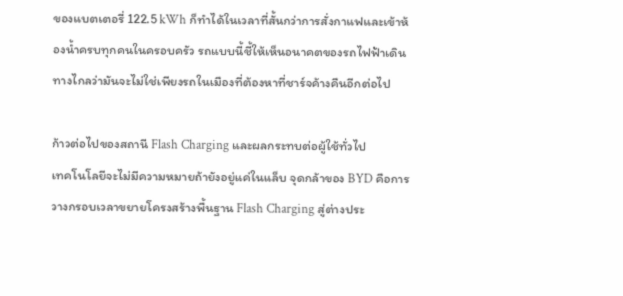ของแบตเตอรี่ 122.5 kWh ก็ทำได้ในเวลาที่สั้นกว่าการสั่งกาแฟและเข้าห้องน้ำครบทุกคนในครอบครัว รถแบบนี้ชี้ให้เห็นอนาคตของรถไฟฟ้าเดินทางไกลว่ามันจะไม่ใช่เพียงรถในเมืองที่ต้องหาที่ชาร์จค้างคืนอีกต่อไป

ก้าวต่อไปของสถานี Flash Charging และผลกระทบต่อผู้ใช้ทั่วไป
เทคโนโลยีจะไม่มีความหมายถ้ายังอยู่แค่ในแล็บ จุดกล้าของ BYD คือการวางกรอบเวลาขยายโครงสร้างพื้นฐาน Flash Charging สู่ต่างประ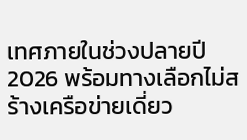เทศภายในช่วงปลายปี 2026 พร้อมทางเลือกไม่สร้างเครือข่ายเดี่ยว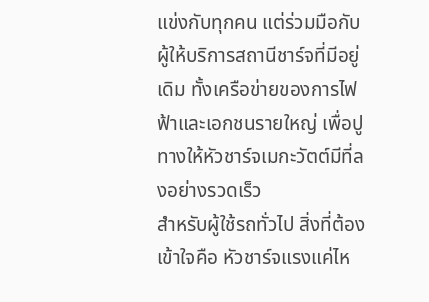แข่งกับทุกคน แต่ร่วมมือกับผู้ให้บริการสถานีชาร์จที่มีอยู่เดิม ทั้งเครือข่ายของการไฟฟ้าและเอกชนรายใหญ่ เพื่อปูทางให้หัวชาร์จเมกะวัตต์มีที่ลงอย่างรวดเร็ว
สำหรับผู้ใช้รถทั่วไป สิ่งที่ต้องเข้าใจคือ หัวชาร์จแรงแค่ไห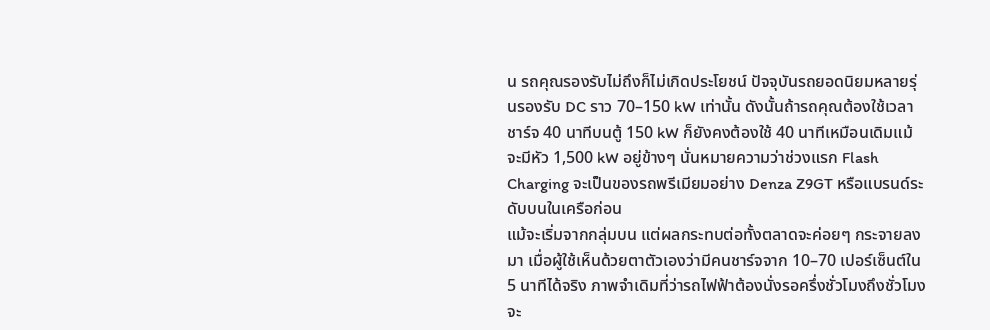น รถคุณรองรับไม่ถึงก็ไม่เกิดประโยชน์ ปัจจุบันรถยอดนิยมหลายรุ่นรองรับ DC ราว 70–150 kW เท่านั้น ดังนั้นถ้ารถคุณต้องใช้เวลาชาร์จ 40 นาทีบนตู้ 150 kW ก็ยังคงต้องใช้ 40 นาทีเหมือนเดิมแม้จะมีหัว 1,500 kW อยู่ข้างๆ นั่นหมายความว่าช่วงแรก Flash Charging จะเป็นของรถพรีเมียมอย่าง Denza Z9GT หรือแบรนด์ระดับบนในเครือก่อน
แม้จะเริ่มจากกลุ่มบน แต่ผลกระทบต่อทั้งตลาดจะค่อยๆ กระจายลงมา เมื่อผู้ใช้เห็นด้วยตาตัวเองว่ามีคนชาร์จจาก 10–70 เปอร์เซ็นต์ใน 5 นาทีได้จริง ภาพจำเดิมที่ว่ารถไฟฟ้าต้องนั่งรอครึ่งชั่วโมงถึงชั่วโมงจะ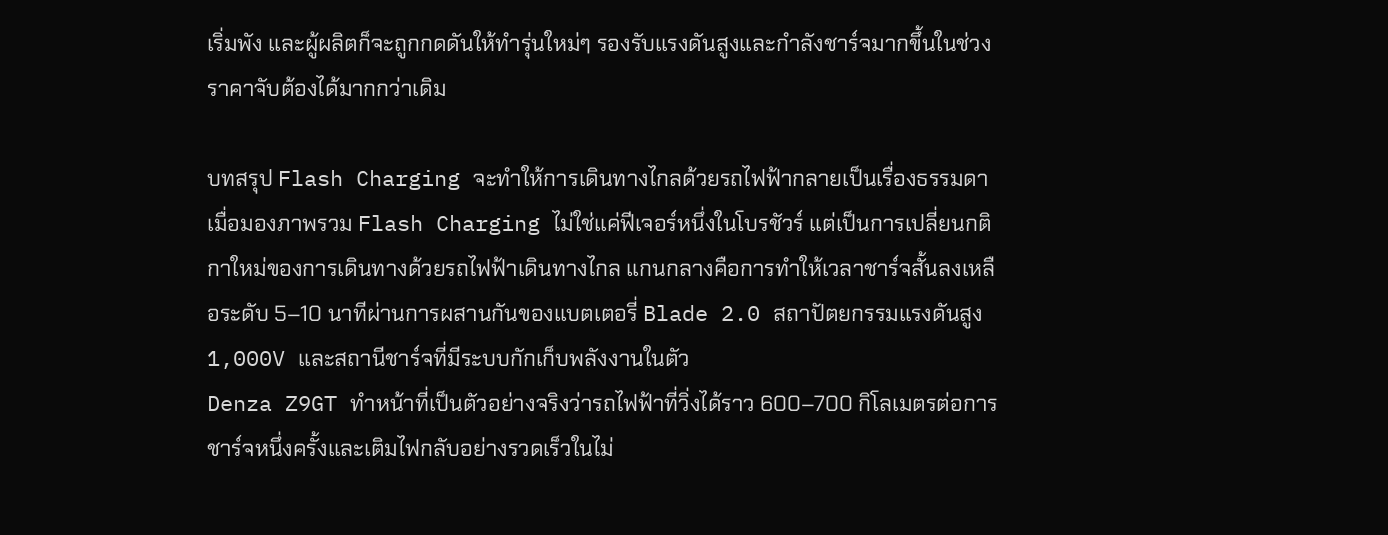เริ่มพัง และผู้ผลิตก็จะถูกกดดันให้ทำรุ่นใหม่ๆ รองรับแรงดันสูงและกำลังชาร์จมากขึ้นในช่วงราคาจับต้องได้มากกว่าเดิม

บทสรุป Flash Charging จะทำให้การเดินทางไกลด้วยรถไฟฟ้ากลายเป็นเรื่องธรรมดา
เมื่อมองภาพรวม Flash Charging ไม่ใช่แค่ฟีเจอร์หนึ่งในโบรชัวร์ แต่เป็นการเปลี่ยนกติกาใหม่ของการเดินทางด้วยรถไฟฟ้าเดินทางไกล แกนกลางคือการทำให้เวลาชาร์จสั้นลงเหลือระดับ 5–10 นาทีผ่านการผสานกันของแบตเตอรี่ Blade 2.0 สถาปัตยกรรมแรงดันสูง 1,000V และสถานีชาร์จที่มีระบบกักเก็บพลังงานในตัว
Denza Z9GT ทำหน้าที่เป็นตัวอย่างจริงว่ารถไฟฟ้าที่วิ่งได้ราว 600–700 กิโลเมตรต่อการชาร์จหนึ่งครั้งและเติมไฟกลับอย่างรวดเร็วในไม่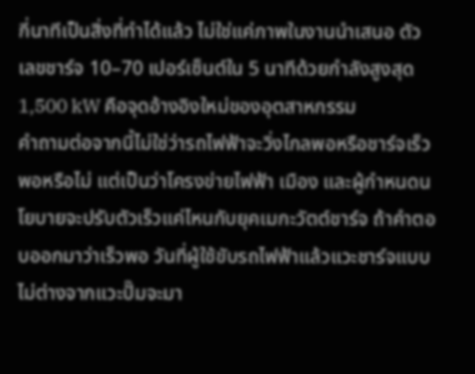กี่นาทีเป็นสิ่งที่ทำได้แล้ว ไม่ใช่แค่ภาพในงานนำเสนอ ตัวเลขชาร์จ 10–70 เปอร์เซ็นต์ใน 5 นาทีด้วยกำลังสูงสุด 1,500 kW คือจุดอ้างอิงใหม่ของอุตสาหกรรม
คำถามต่อจากนี้ไม่ใช่ว่ารถไฟฟ้าจะวิ่งไกลพอหรือชาร์จเร็วพอหรือไม่ แต่เป็นว่าโครงข่ายไฟฟ้า เมือง และผู้กำหนดนโยบายจะปรับตัวเร็วแค่ไหนกับยุคเมกะวัตต์ชาร์จ ถ้าคำตอบออกมาว่าเร็วพอ วันที่ผู้ใช้ขับรถไฟฟ้าแล้วแวะชาร์จแบบไม่ต่างจากแวะปั๊มจะมา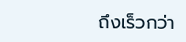ถึงเร็วกว่า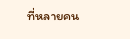ที่หลายคน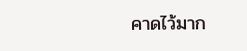คาดไว้มาก